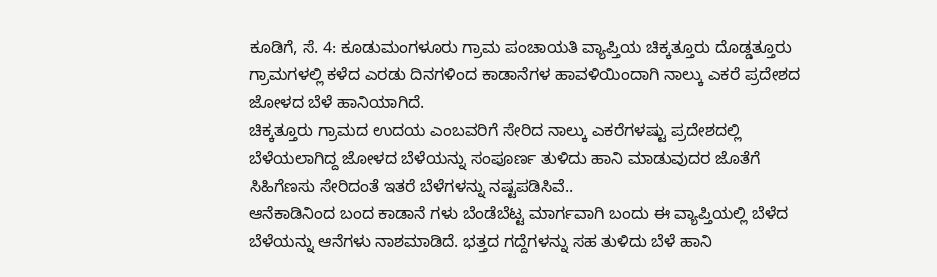ಕೂಡಿಗೆ, ಸೆ. 4: ಕೂಡುಮಂಗಳೂರು ಗ್ರಾಮ ಪಂಚಾಯತಿ ವ್ಯಾಪ್ತಿಯ ಚಿಕ್ಕತ್ತೂರು ದೊಡ್ಡತ್ತೂರು ಗ್ರಾಮಗಳಲ್ಲಿ ಕಳೆದ ಎರಡು ದಿನಗಳಿಂದ ಕಾಡಾನೆಗಳ ಹಾವಳಿಯಿಂದಾಗಿ ನಾಲ್ಕು ಎಕರೆ ಪ್ರದೇಶದ ಜೋಳದ ಬೆಳೆ ಹಾನಿಯಾಗಿದೆ.
ಚಿಕ್ಕತ್ತೂರು ಗ್ರಾಮದ ಉದಯ ಎಂಬವರಿಗೆ ಸೇರಿದ ನಾಲ್ಕು ಎಕರೆಗಳಷ್ಟು ಪ್ರದೇಶದಲ್ಲಿ ಬೆಳೆಯಲಾಗಿದ್ದ ಜೋಳದ ಬೆಳೆಯನ್ನು ಸಂಪೂರ್ಣ ತುಳಿದು ಹಾನಿ ಮಾಡುವುದರ ಜೊತೆಗೆ ಸಿಹಿಗೆಣಸು ಸೇರಿದಂತೆ ಇತರೆ ಬೆಳೆಗಳನ್ನು ನಷ್ಟಪಡಿಸಿವೆ..
ಆನೆಕಾಡಿನಿಂದ ಬಂದ ಕಾಡಾನೆ ಗಳು ಬೆಂಡೆಬೆಟ್ಟ ಮಾರ್ಗವಾಗಿ ಬಂದು ಈ ವ್ಯಾಪ್ತಿಯಲ್ಲಿ ಬೆಳೆದ ಬೆಳೆಯನ್ನು ಆನೆಗಳು ನಾಶಮಾಡಿದೆ. ಭತ್ತದ ಗದ್ದೆಗಳನ್ನು ಸಹ ತುಳಿದು ಬೆಳೆ ಹಾನಿ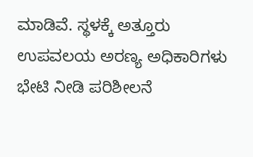ಮಾಡಿವೆ. ಸ್ಥಳಕ್ಕೆ ಅತ್ತೂರು ಉಪವಲಯ ಅರಣ್ಯ ಅಧಿಕಾರಿಗಳು ಭೇಟಿ ನೀಡಿ ಪರಿಶೀಲನೆ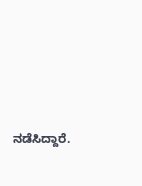ನಡೆಸಿದ್ದಾರೆ.